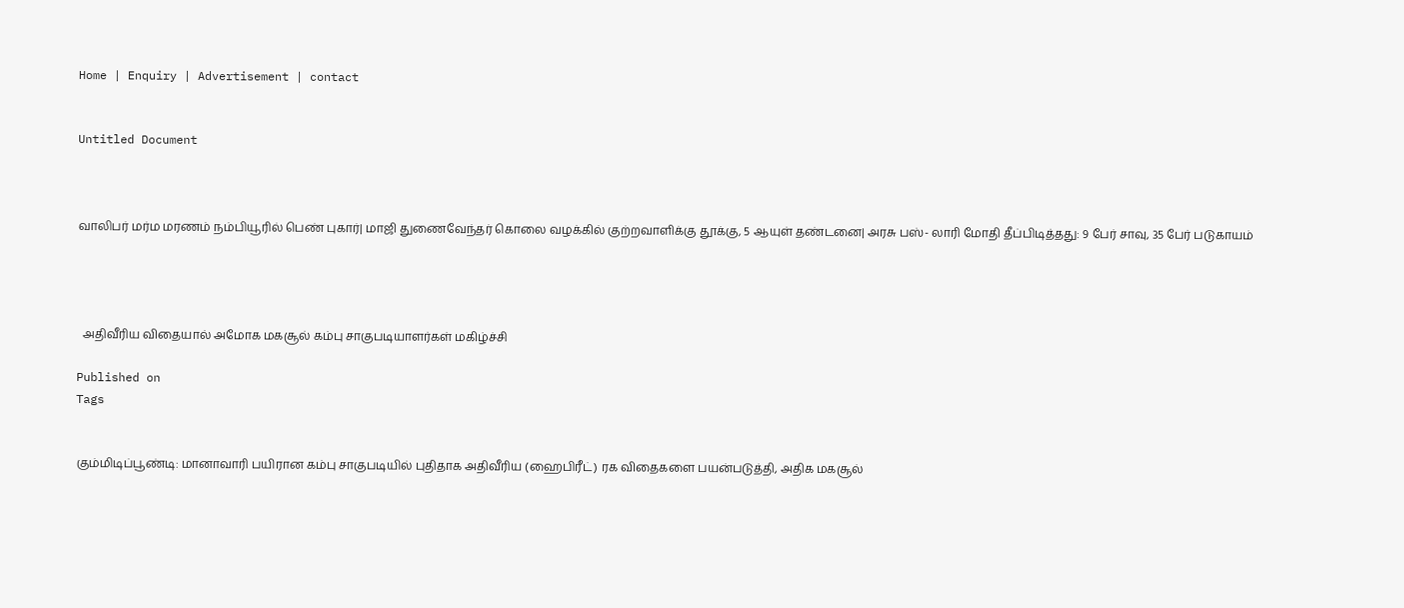Home | Enquiry | Advertisement | contact


Untitled Document



வாலிபர் மர்ம மரணம் நம்பியூரில் பெண் புகார்| மாஜி துணைவேந்தர் கொலை வழக்கில் குற்றவாளிக்கு தூக்கு, 5 ஆயுள் தண்டனை| அரசு பஸ்- லாரி மோதி தீப்பிடித்தது: 9 பேர் சாவு, 35 பேர் படுகாயம்




  அதிவீரிய விதையால் அமோக மகசூல் கம்பு சாகுபடியாளர்கள் மகிழ்ச்சி

Published on
Tags


கும்மிடிப்பூண்டி: மானாவாரி பயிரான கம்பு சாகுபடியில் புதிதாக அதிவீரிய (ஹைபிரீட்) ரக விதைகளை பயன்படுத்தி, அதிக மகசூல்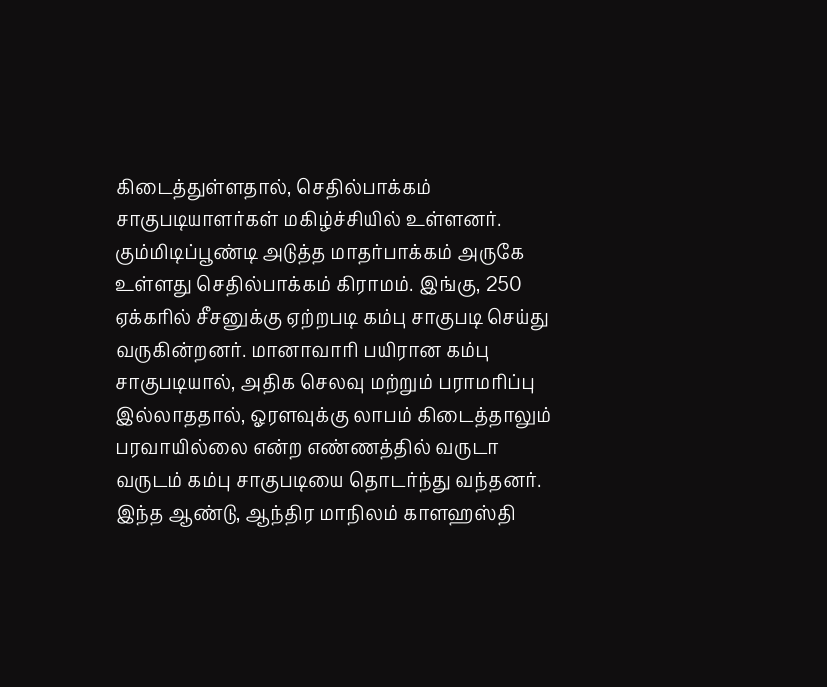கிடைத்துள்ளதால், செதில்பாக்கம் சாகுபடியாளர்கள் மகிழ்ச்சியில் உள்ளனர். கும்மிடிப்பூண்டி அடுத்த மாதர்பாக்கம் அருகே உள்ளது செதில்பாக்கம் கிராமம். இங்கு, 250 ஏக்கரில் சீசனுக்கு ஏற்றபடி கம்பு சாகுபடி செய்து வருகின்றனர். மானாவாரி பயிரான கம்பு சாகுபடியால், அதிக செலவு மற்றும் பராமரிப்பு இல்லாததால், ஓரளவுக்கு லாபம் கிடைத்தாலும் பரவாயில்லை என்ற எண்ணத்தில் வருடா வருடம் கம்பு சாகுபடியை தொடர்ந்து வந்தனர். இந்த ஆண்டு, ஆந்திர மாநிலம் காளஹஸ்தி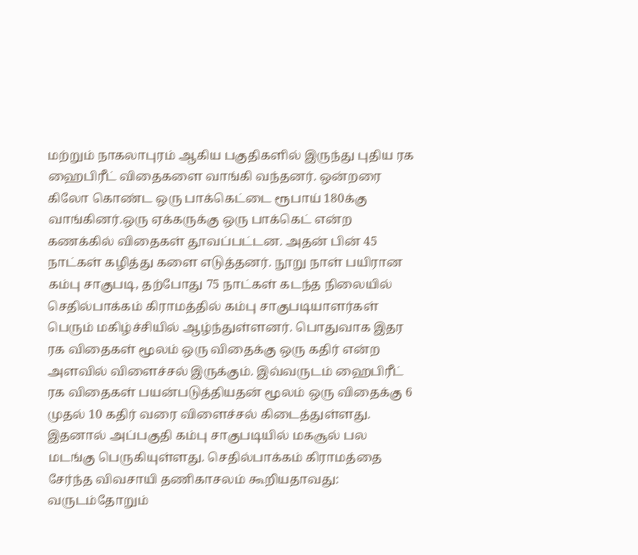மற்றும் நாகலாபுரம் ஆகிய பகுதிகளில் இருந்து புதிய ரக ஹைபிரீட் விதைகளை வாங்கி வந்தனர். ஒன்றரை கிலோ கொண்ட ஒரு பாக்கெட்டை ரூபாய் 180க்கு வாங்கினர்.ஒரு ஏக்கருக்கு ஒரு பாக்கெட் என்ற கணக்கில் விதைகள் தூவப்பட்டன. அதன் பின் 45 நாட்கள் கழித்து களை எடுத்தனர். நூறு நாள் பயிரான கம்பு சாகுபடி, தற்போது 75 நாட்கள் கடந்த நிலையில் செதில்பாக்கம் கிராமத்தில் கம்பு சாகுபடியாளர்கள் பெரும் மகிழ்ச்சியில் ஆழ்ந்துள்ளனர். பொதுவாக இதர ரக விதைகள் மூலம் ஒரு விதைக்கு ஒரு கதிர் என்ற அளவில் விளைச்சல் இருக்கும். இவ்வருடம் ஹைபிரீட் ரக விதைகள் பயன்படுத்தியதன் மூலம் ஒரு விதைக்கு 6 முதல் 10 கதிர் வரை விளைச்சல் கிடைத்துள்ளது. இதனால் அப்பகுதி கம்பு சாகுபடியில் மகசூல் பல மடங்கு பெருகியுள்ளது. செதில்பாக்கம் கிராமத்தை சேர்ந்த விவசாயி தணிகாசலம் கூறியதாவது: வருடம்தோறும்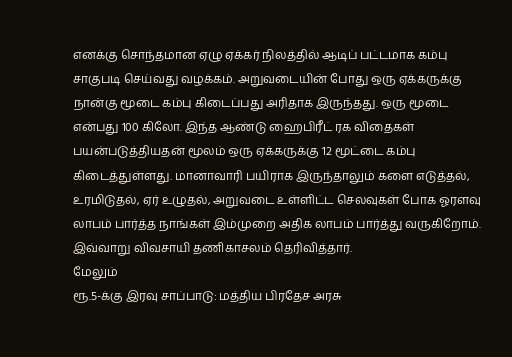எனக்கு சொந்தமான ஏழு ஏக்கர் நிலத்தில் ஆடிப் பட்டமாக கம்பு சாகுபடி செய்வது வழக்கம். அறுவடையின் போது ஒரு ஏக்கருக்கு நான்கு மூடை கம்பு கிடைப்பது அரிதாக இருந்தது. ஒரு மூடை என்பது 100 கிலோ. இந்த ஆண்டு ஹைபிரீட் ரக விதைகள் பயன்படுத்தியதன் மூலம் ஒரு ஏக்கருக்கு 12 மூட்டை கம்பு கிடைத்துள்ளது. மானாவாரி பயிராக இருந்தாலும் களை எடுத்தல், உரமிடுதல், ஏர் உழுதல், அறுவடை உள்ளிட்ட செலவுகள் போக ஓரளவு லாபம் பார்த்த நாங்கள் இம்முறை அதிக லாபம் பார்த்து வருகிறோம். இவ்வாறு விவசாயி தணிகாசலம் தெரிவித்தார்.
மேலும்
ரூ.5-க்கு இரவு சாப்பாடு: மத்திய பிரதேச அரசு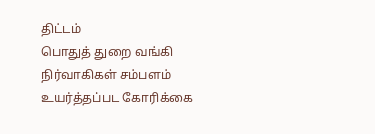திட்டம்
பொதுத் துறை வங்கி நிர்வாகிகள் சம்பளம் உயர்த்தப்பட கோரிக்கை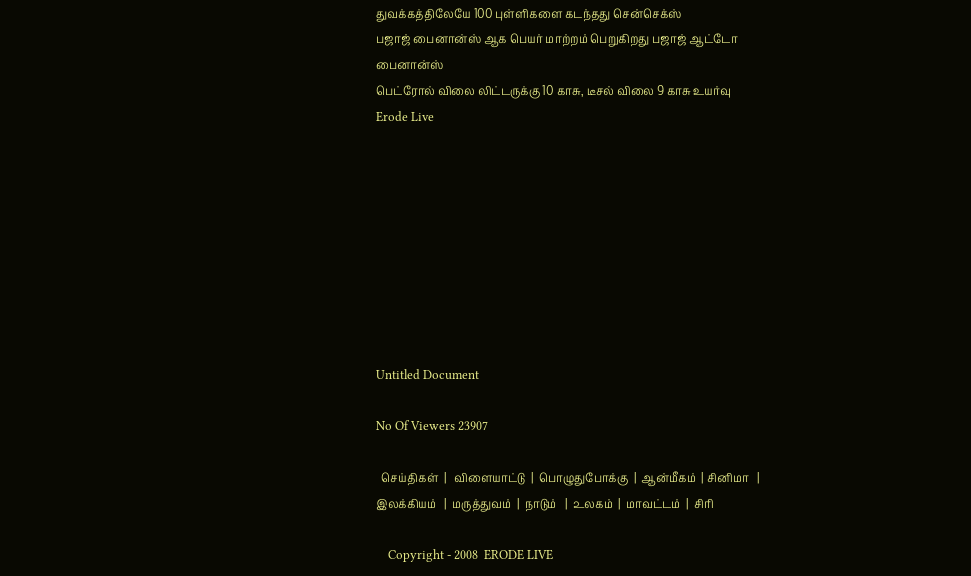துவக்கத்திலேயே 100 புள்ளிகளை கடந்தது சென்செக்ஸ்
பஜாஜ் பைனான்ஸ் ஆக பெயர் மாற்றம் பெறுகிறது பஜாஜ் ஆட்டோ பைனான்ஸ்
பெட்ரோல் விலை லிட்டருக்கு 10 காசு, டீசல் விலை 9 காசு உயர்வு
Erode Live









Untitled Document

No Of Viewers 23907

  செய்திகள்  |   விளையாட்டு  |  பொழுதுபோக்கு  |  ஆன்மீகம்  | சினிமா   |  இலக்கியம்   |  மரு‌த்துவ‌ம்  |  நாடும்   |  ௨லகம்  |  மாவட்டம்  |  சிரி

    Copyright - 2008  ERODE LIVE